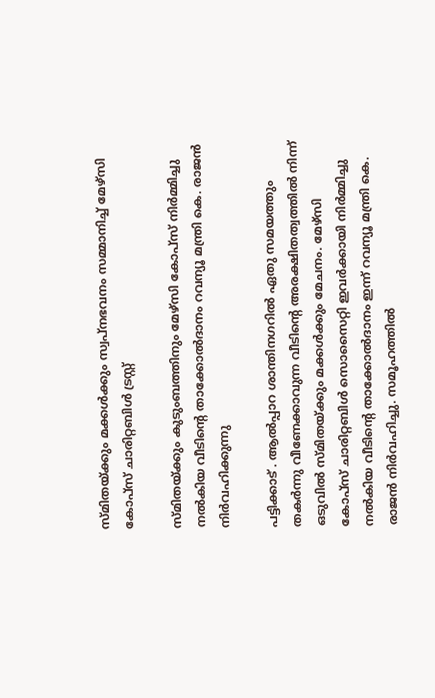സ്മിതയ്ക്കും മക്കൾക്കും സ്വപ്നഭവനം സമ്മാനിച്ച് മേഴ്‌സി കോപ്‌സ് ചാരിറ്റബിൾ ട്രസ്റ്റ്

സ്മിതയ്ക്കും കുടുംബത്തിനും മേഴ്‌സി കോപ്‌സ് നിർമ്മിച്ചു നൽകിയ വീടിന്റെ താക്കോൽദാനം റവന്യൂ മന്ത്രി കെ. രാജൻ നിർവഹിക്കുന്നു

പട്ടിക്കാട് . ആൽപ്പാറ ശാന്തിനഗറിൽ ഏതു സമയത്തും തകർന്നു വീണേക്കാവുന്ന വീടിന്റെ അരക്ഷിതത്വത്തിൽ നിന്ന് ഒടുവിൽ സ്മിതയ്ക്കും മക്കൾക്കും മേചനം. മേഴ്‌സി കോപ്‌സ് ചാരിറ്റബിൾ സൊസൈറ്റി ഇവർക്കായി നിർമ്മിച്ചു നൽകിയ വീടിന്റെ താക്കോൽദാനം ഇന്ന് റവന്യൂ മന്ത്രി കെ. രാജൻ നിർവഹിച്ചു. സമൂഹത്തിൽ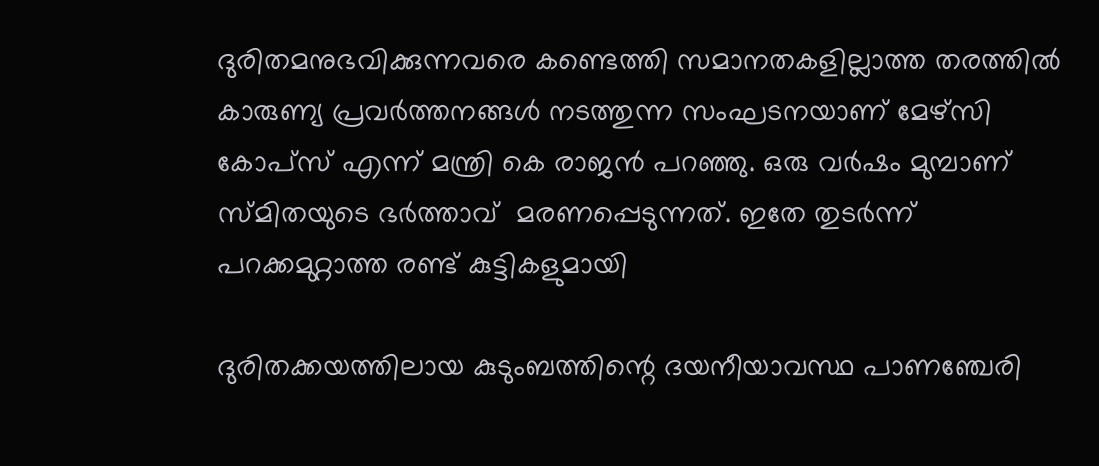ദുരിതമനുഭവിക്കുന്നവരെ കണ്ടെത്തി സമാനതകളില്ലാത്ത തരത്തിൽ കാരുണ്യ പ്രവർത്തനങ്ങൾ നടത്തുന്ന സംഘടനയാണ് മേഴ്‌സി കോപ്‌സ് എന്ന് മന്ത്രി കെ രാജൻ പറഞ്ഞു. ഒരു വർഷം മുമ്പാണ് സ്മിതയുടെ ഭർത്താവ്  മരണപ്പെടുന്നത്. ഇതേ തുടർന്ന് പറക്കമുറ്റാത്ത രണ്ട് കുട്ടികളുമായി

ദുരിതക്കയത്തിലായ കുടുംബത്തിന്റെ ദയനീയാവസ്ഥ പാണഞ്ചേരി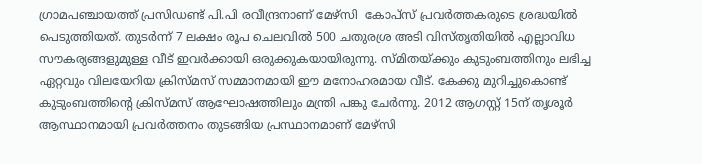ഗ്രാമപഞ്ചായത്ത് പ്രസിഡണ്ട് പി.പി രവീന്ദ്രനാണ് മേഴ്‌സി  കോപ്‌സ് പ്രവർത്തകരുടെ ശ്രദ്ധയിൽ പെടുത്തിയത്. തുടർന്ന് 7 ലക്ഷം രൂപ ചെലവിൽ 500 ചതുരശ്ര അടി വിസ്തൃതിയിൽ എല്ലാവിധ സൗകര്യങ്ങളുമുള്ള വീട് ഇവർക്കായി ഒരുക്കുകയായിരുന്നു. സ്മിതയ്ക്കും കുടുംബത്തിനും ലഭിച്ച ഏറ്റവും വിലയേറിയ ക്രിസ്മസ് സമ്മാനമായി ഈ മനോഹരമായ വീട്. കേക്കു മുറിച്ചുകൊണ്ട് കുടുംബത്തിന്റെ ക്രിസ്മസ് ആഘോഷത്തിലും മന്ത്രി പങ്കു ചേർന്നു. 2012 ആഗസ്റ്റ് 15ന് തൃശൂർ ആസ്ഥാനമായി പ്രവർത്തനം തുടങ്ങിയ പ്രസ്ഥാനമാണ് മേഴ്‌സി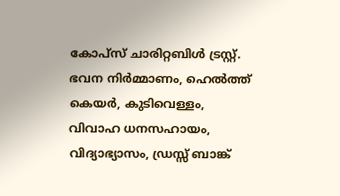കോപ്‌സ് ചാരിറ്റബിൾ ട്രസ്റ്റ്. ഭവന നിർമ്മാണം, ഹെൽത്ത് കെയർ, കുടിവെള്ളം, വിവാഹ ധനസഹായം, വിദ്യാഭ്യാസം, ഡ്രസ്സ് ബാങ്ക്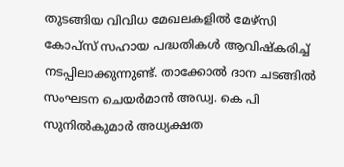തുടങ്ങിയ വിവിധ മേഖലകളിൽ മേഴ്‌സി കോപ്‌സ് സഹായ പദ്ധതികൾ ആവിഷ്‌കരിച്ച് നടപ്പിലാക്കുന്നുണ്ട്. താക്കോൽ ദാന ചടങ്ങിൽ സംഘടന ചെയർമാൻ അഡ്വ. കെ പി സുനിൽകുമാർ അധ്യക്ഷത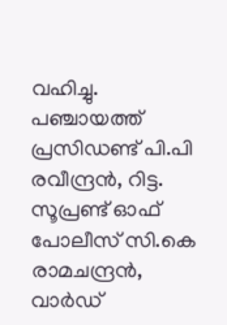വഹിച്ചു. പഞ്ചായത്ത് പ്രസിഡണ്ട് പി.പി രവീന്ദ്രൻ, റിട്ട. സൂപ്രണ്ട് ഓഫ് പോലീസ് സി.കെ രാമചന്ദ്രൻ, വാർഡ്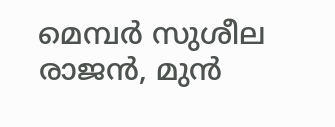മെമ്പർ സുശീല രാജൻ, മുൻ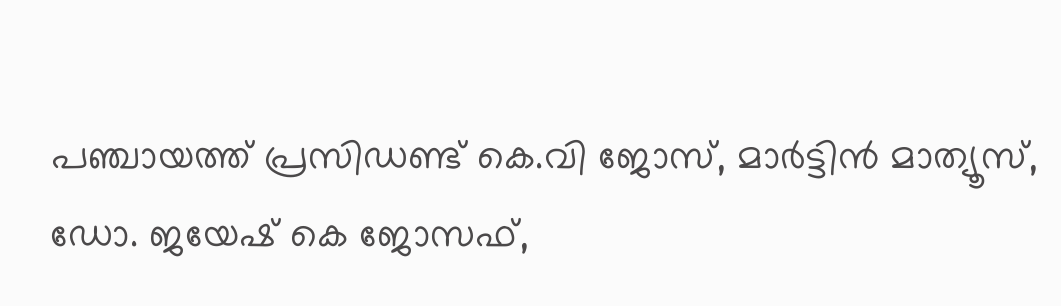പഞ്ചായത്ത് പ്രസിഡണ്ട് കെ.വി ജോസ്, മാർട്ടിൻ മാത്യൂസ്, ഡോ. ജയേഷ് കെ ജോസഫ്,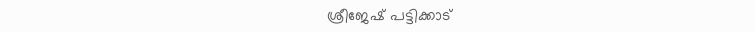ശ്രീജേഷ് പട്ടിക്കാട്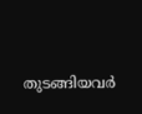തുടങ്ങിയവർ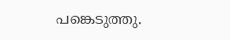പങ്കെടുത്തു.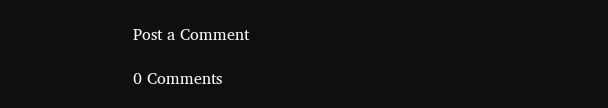Post a Comment

0 Comments